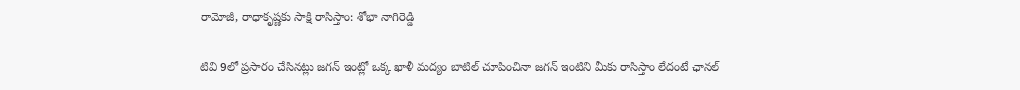రామోజీ, రాధాకృష్ణకు సాక్షి రాసిస్తాం: శోభా నాగిరెడ్డి

టివి 9లో ప్రసారం చేసినట్లు జగన్ ఇంట్లో ఒక్క ఖాళీ మద్యం బాటిల్ చూపించినా జగన్ ఇంటిని మీకు రాసిస్తాం లేదంటే ఛానల్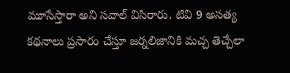మూసేస్తారా అని సవాల్ విసిరారు. టివి 9 అసత్య కథనాలు ప్రసారం చేస్తూ జర్నలిజానికి మచ్చ తెచ్చేలా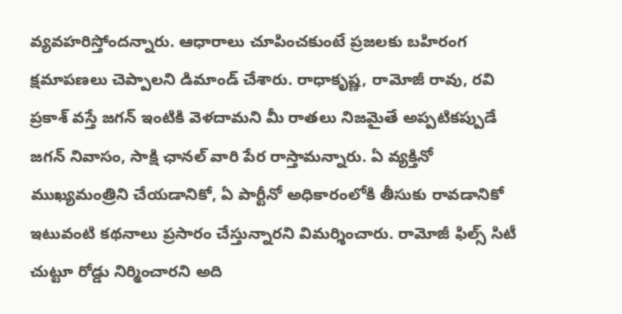వ్యవహరిస్తోందన్నారు. ఆధారాలు చూపించకుంటే ప్రజలకు బహిరంగ క్షమాపణలు చెప్పాలని డిమాండ్ చేశారు. రాధాకృష్ణ, రామోజీ రావు, రవి ప్రకాశ్ వస్తే జగన్ ఇంటికి వెళదామని మీ రాతలు నిజమైతే అప్పటికప్పుడే జగన్ నివాసం, సాక్షి ఛానల్ వారి పేర రాస్తామన్నారు. ఏ వ్యక్తినో ముఖ్యమంత్రిని చేయడానికో, ఏ పార్టీనో అధికారంలోకి తీసుకు రావడానికో ఇటువంటి కథనాలు ప్రసారం చేస్తున్నారని విమర్శించారు. రామోజీ ఫిల్స్ సిటీ చుట్టూ రోడ్డు నిర్మించారని అది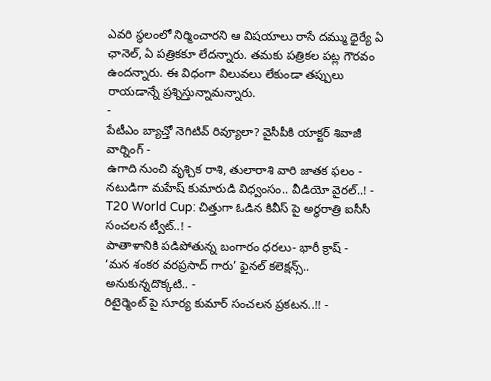ఎవరి స్థలంలో నిర్మించారని ఆ విషయాలు రాసే దమ్ము ధైర్యే ఏ ఛానెల్, ఏ పత్రికకూ లేదన్నారు. తమకు పత్రికల పట్ల గౌరవం ఉందన్నారు. ఈ విధంగా విలువలు లేకుండా తప్పులు రాయడాన్నే ప్రశ్నిస్తున్నామన్నారు.
-
పేటీఎం బ్యాచ్తో నెగిటివ్ రివ్యూలా? వైసీపీకి యాక్టర్ శివాజీ వార్నింగ్ -
ఉగాది నుంచి వృశ్చిక రాశి, తులారాశి వారి జాతక ఫలం -
నటుడిగా మహేష్ కుమారుడి విధ్వంసం.. వీడియో వైరల్..! -
T20 World Cup: చిత్తుగా ఓడిన కివీస్ పై అర్ధరాత్రి ఐసీసీ సంచలన ట్వీట్..! -
పాతాళానికి పడిపోతున్న బంగారం ధరలు- భారీ క్రాష్ -
‘మన శంకర వరప్రసాద్ గారు’ ఫైనల్ కలెక్షన్స్.. అనుకున్నదొక్కటి.. -
రిటైర్మెంట్ పై సూర్య కుమార్ సంచలన ప్రకటన..!! -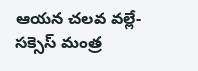ఆయన చలవ వల్లే- సక్సెస్ మంత్ర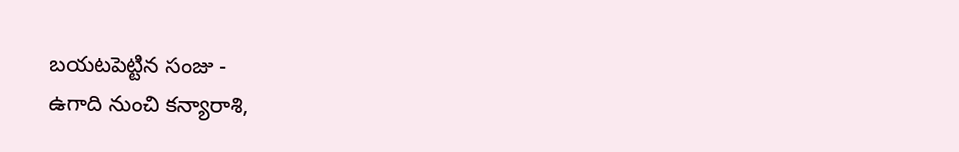బయటపెట్టిన సంజు -
ఉగాది నుంచి కన్యారాశి,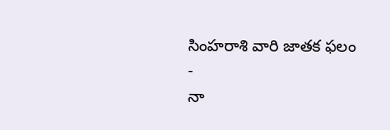సింహరాశి వారి జాతక ఫలం -
నా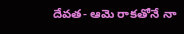దేవత- ఆమె రాకతోనే నా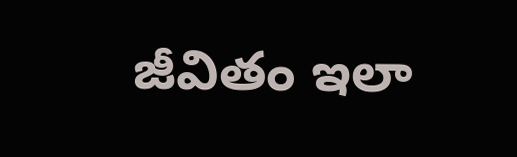జీవితం ఇలా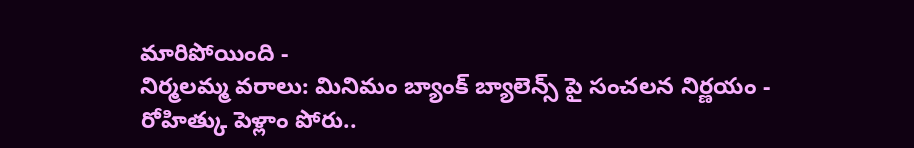మారిపోయింది -
నిర్మలమ్మ వరాలు: మినిమం బ్యాంక్ బ్యాలెన్స్ పై సంచలన నిర్ణయం -
రోహిత్కు పెళ్లాం పోరు..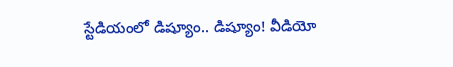స్టేడియంలో డిష్యూం.. డిష్యూం! వీడియో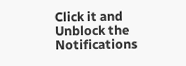Click it and Unblock the Notifications